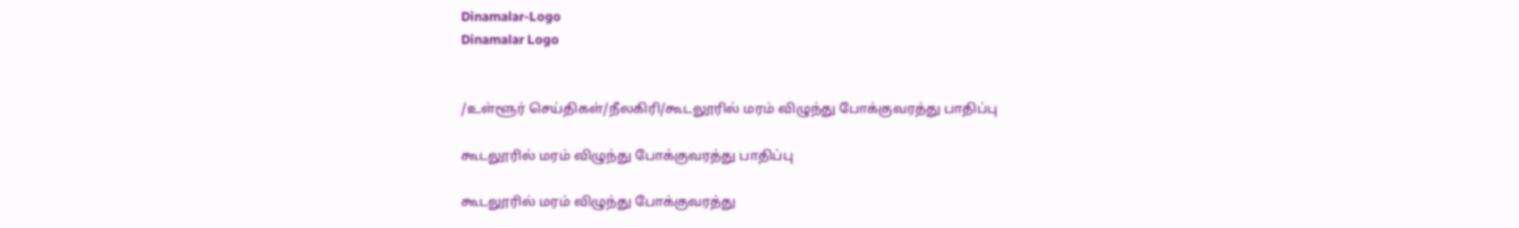Dinamalar-Logo
Dinamalar Logo


/உள்ளூர் செய்திகள்/நீலகிரி/கூடலூரில் மரம் விழுந்து போக்குவரத்து பாதிப்பு

கூடலூரில் மரம் விழுந்து போக்குவரத்து பாதிப்பு

கூடலூரில் மரம் விழுந்து போக்குவரத்து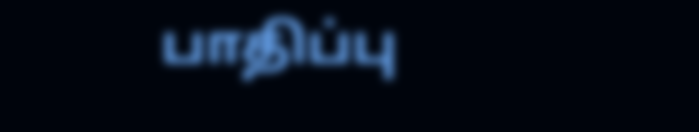பாதிப்பு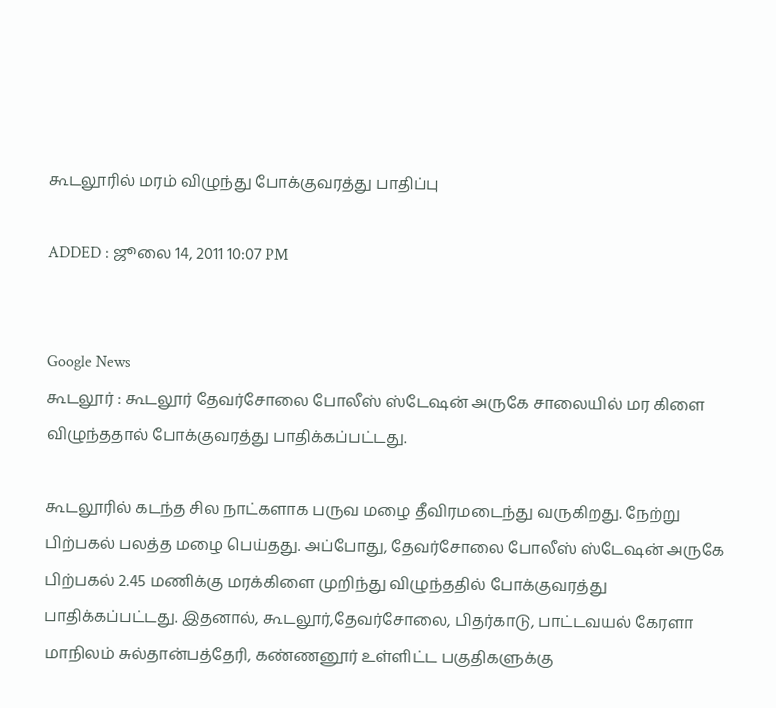கூடலூரில் மரம் விழுந்து போக்குவரத்து பாதிப்பு

ADDED : ஜூலை 14, 2011 10:07 PM


Google News
கூடலூர் : கூடலூர் தேவர்சோலை போலீஸ் ஸ்டேஷன் அருகே சாலையில் மர கிளை விழுந்ததால் போக்குவரத்து பாதிக்கப்பட்டது.

கூடலூரில் கடந்த சில நாட்களாக பருவ மழை தீவிரமடைந்து வருகிறது. நேற்று பிற்பகல் பலத்த மழை பெய்தது. அப்போது, தேவர்சோலை போலீஸ் ஸ்டேஷன் அருகே பிற்பகல் 2.45 மணிக்கு மரக்கிளை முறிந்து விழுந்ததில் போக்குவரத்து பாதிக்கப்பட்டது. இதனால், கூடலூர்,தேவர்சோலை, பிதர்காடு, பாட்டவயல் கேரளா மாநிலம் சுல்தான்பத்தேரி, கண்ணனூர் உள்ளிட்ட பகுதிகளுக்கு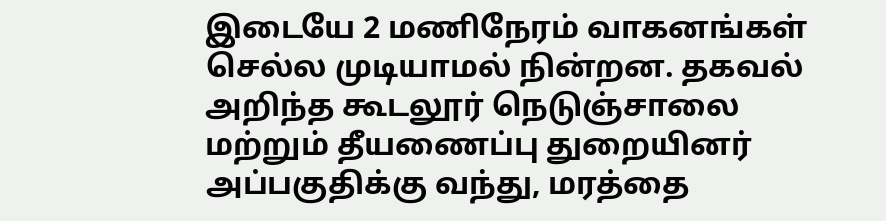இடையே 2 மணிநேரம் வாகனங்கள் செல்ல முடியாமல் நின்றன. தகவல் அறிந்த கூடலூர் நெடுஞ்சாலை மற்றும் தீயணைப்பு துறையினர் அப்பகுதிக்கு வந்து, மரத்தை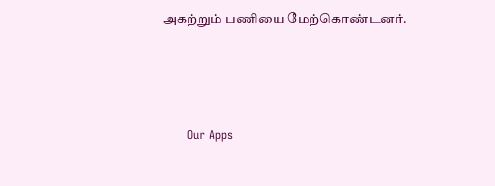அகற்றும் பணியை மேற்கொண்டனர்.





      Our Apps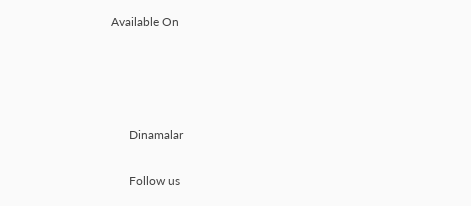Available On




      Dinamalar

      Follow us